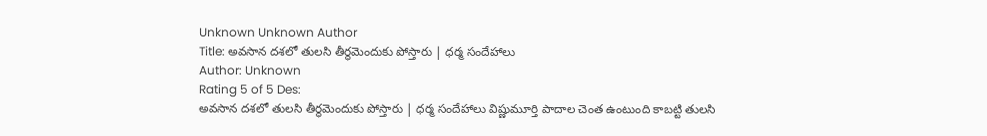Unknown Unknown Author
Title: అవసాన దశలో తులసి తీర్థమెందుకు పోస్తారు | ధర్మ సందేహాలు
Author: Unknown
Rating 5 of 5 Des:
అవసాన దశలో తులసి తీర్థమెందుకు పోస్తారు | ధర్మ సందేహాలు విష్ణుమూర్తి పాదాల చెంత ఉంటుంది కాబట్టి తులసి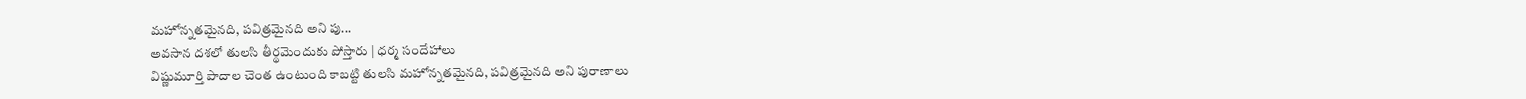మహోన్నతమైనది, పవిత్రమైనది అని పు...
అవసాన దశలో తులసి తీర్థమెందుకు పోస్తారు | ధర్మ సందేహాలు
విష్ణుమూర్తి పాదాల చెంత ఉంటుంది కాబట్టి తులసి మహోన్నతమైనది, పవిత్రమైనది అని పురాణాలు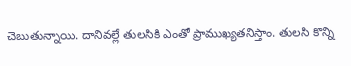చెబుతున్నాయి. దానివల్లే తులసికి ఎంతో ప్రాముఖ్యతనిస్తాం. తులసి కొన్ని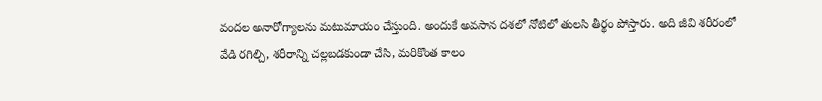వందల అనారోగ్యాలను మటుమాయం చేస్తుంది. అందుకే అవసాన దశలో నోటిలో తులసి తీర్థం పోస్తారు. అది జీవి శరీరంలో వేడి రగిల్చి, శరీరాన్ని చల్లబడకుండా చేసి, మరికొంత కాలం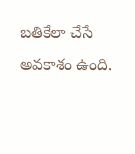బతికేలా చేసే అవకాశం ఉంది.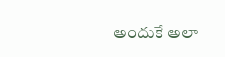అందుకే అలా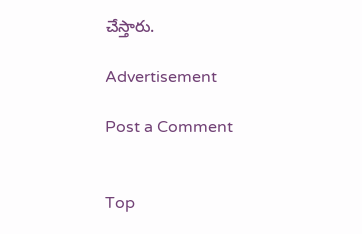చేస్తారు.

Advertisement

Post a Comment


Top